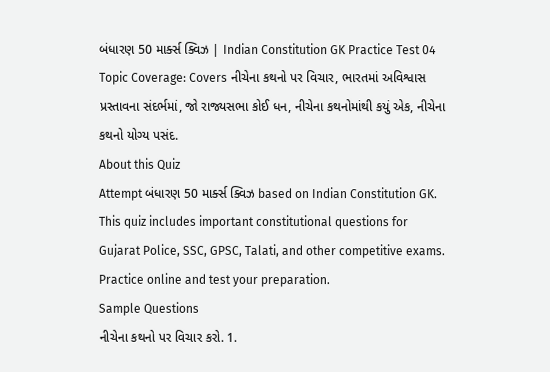બંધારણ 50 માર્ક્સ ક્વિઝ | Indian Constitution GK Practice Test 04
Topic Coverage: Covers નીચેના કથનો પર વિચાર, ભારતમાં અવિશ્વાસ પ્રસ્તાવના સંદર્ભમાં, જો રાજ્યસભા કોઈ ધન, નીચેના કથનોમાંથી કયું એક, નીચેના કથનો યોગ્ય પસંદ.
About this Quiz
Attempt બંધારણ 50 માર્ક્સ ક્વિઝ based on Indian Constitution GK. This quiz includes important constitutional questions for Gujarat Police, SSC, GPSC, Talati, and other competitive exams. Practice online and test your preparation.
Sample Questions
નીચેના કથનો પર વિચાર કરો. 1.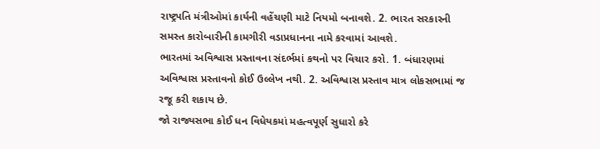રાષ્ટ્રપતિ મંત્રીઓમાં કાર્યની વહેંચણી માટે નિયમો બનાવશે. 2. ભારત સરકારની સમસ્ત કારોબારીની કામગીરી વડાપ્રધાનના નામે કરવામાં આવશે.
ભારતમાં અવિશ્વાસ પ્રસ્તાવના સંદર્ભમાં કથનો પર વિચાર કરો. 1. બંધારણમાં અવિશ્વાસ પ્રસ્તાવનો કોઈ ઉલ્લેખ નથી. 2. અવિશ્વાસ પ્રસ્તાવ માત્ર લોકસભામાં જ રજૂ કરી શકાય છે.
જો રાજ્યસભા કોઈ ધન વિધેયકમાં મહત્વપૂર્ણ સુધારો કરે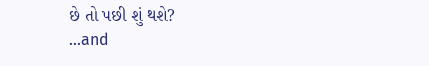છે તો પછી શું થશે?
...and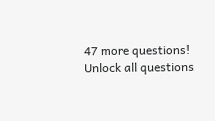47 more questions!
Unlock all questions